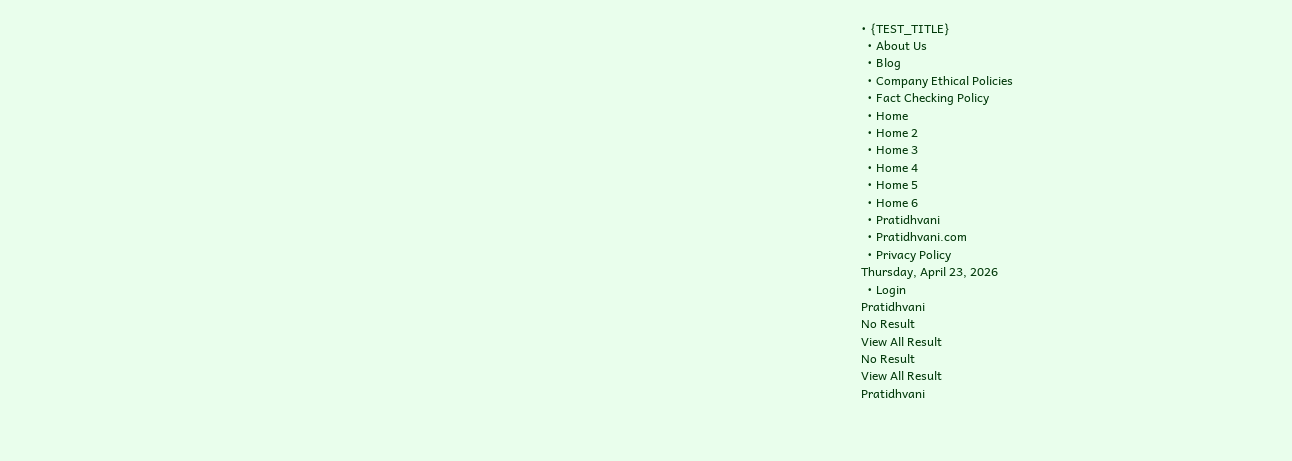• {TEST_TITLE}
  • About Us
  • Blog
  • Company Ethical Policies
  • Fact Checking Policy
  • Home
  • Home 2
  • Home 3
  • Home 4
  • Home 5
  • Home 6
  • Pratidhvani
  • Pratidhvani.com
  • Privacy Policy
Thursday, April 23, 2026
  • Login
Pratidhvani
No Result
View All Result
No Result
View All Result
Pratidhvani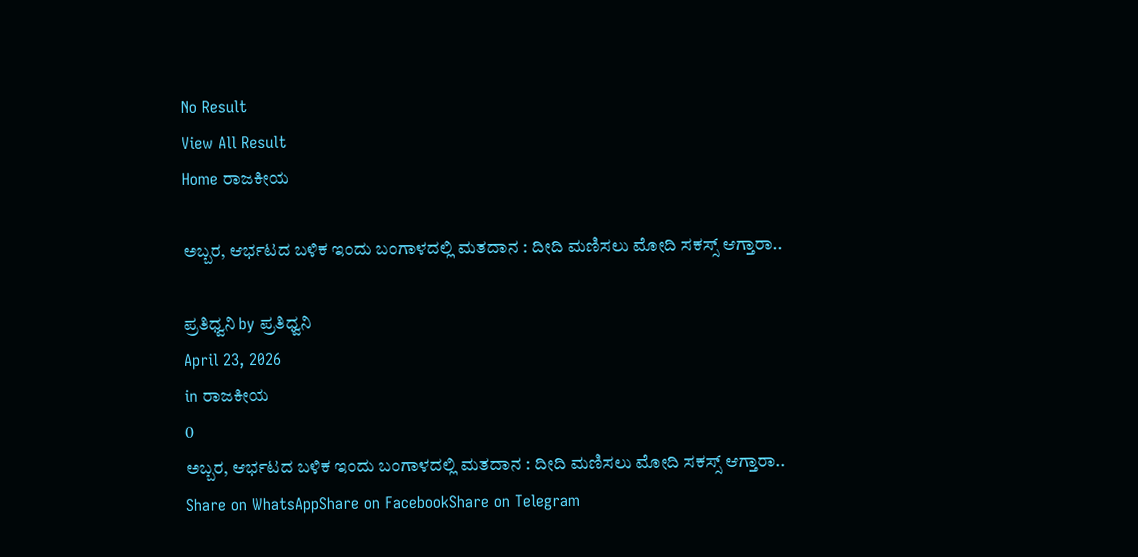No Result
View All Result
Home ರಾಜಕೀಯ

ಅಬ್ಬರ, ಆರ್ಭಟದ ಬಳಿಕ ಇಂದು ಬಂಗಾಳದಲ್ಲಿ ಮತದಾನ : ದೀದಿ ಮಣಿಸಲು ಮೋದಿ ಸಕಸ್ಸ್ ಆಗ್ತಾರಾ..

ಪ್ರತಿಧ್ವನಿ by ಪ್ರತಿಧ್ವನಿ
April 23, 2026
in ರಾಜಕೀಯ
0
ಅಬ್ಬರ, ಆರ್ಭಟದ ಬಳಿಕ ಇಂದು ಬಂಗಾಳದಲ್ಲಿ ಮತದಾನ : ದೀದಿ ಮಣಿಸಲು ಮೋದಿ ಸಕಸ್ಸ್ ಆಗ್ತಾರಾ..
Share on WhatsAppShare on FacebookShare on Telegram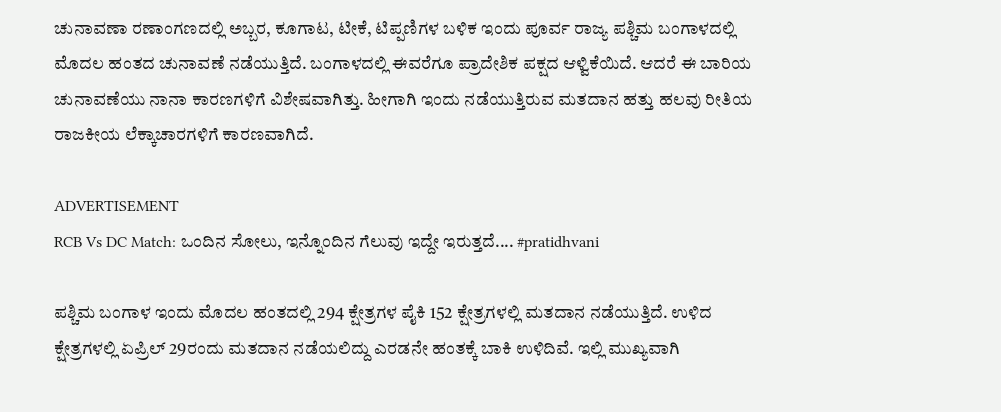ಚುನಾವಣಾ ರಣಾಂಗಣದಲ್ಲಿ ಅಬ್ಬರ, ಕೂಗಾಟ, ಟೀಕೆ, ಟಿಪ್ಪಣಿಗಳ ಬಳಿಕ ಇಂದು ಪೂರ್ವ ರಾಜ್ಯ ಪಶ್ಚಿಮ ಬಂಗಾಳದಲ್ಲಿ ಮೊದಲ ಹಂತದ ಚುನಾವಣೆ ನಡೆಯುತ್ತಿದೆ. ಬಂಗಾಳದಲ್ಲಿ ಈವರೆಗೂ ಪ್ರಾದೇಶಿಕ ಪಕ್ಷದ ಆಳ್ವಿಕೆಯಿದೆ. ಆದರೆ ಈ ಬಾರಿಯ ಚುನಾವಣೆಯು ನಾನಾ ಕಾರಣಗಳಿಗೆ ವಿಶೇಷವಾಗಿತ್ತು. ಹೀಗಾಗಿ ಇಂದು ನಡೆಯುತ್ತಿರುವ ಮತದಾನ ಹತ್ತು ಹಲವು ರೀತಿಯ ರಾಜಕೀಯ ಲೆಕ್ಕಾಚಾರಗಳಿಗೆ ಕಾರಣವಾಗಿದೆ.

ADVERTISEMENT
RCB Vs DC Match: ಒಂದಿನ ಸೋಲು, ಇನ್ನೊಂದಿನ ಗೆಲುವು ಇದ್ದೇ ಇರುತ್ತದೆ.... #pratidhvani

ಪಶ್ಚಿಮ ಬಂಗಾಳ ಇಂದು ಮೊದಲ ಹಂತದಲ್ಲಿ 294 ಕ್ಷೇತ್ರಗಳ ಪೈಕಿ 152 ಕ್ಷೇತ್ರಗಳಲ್ಲಿ ಮತದಾನ ನಡೆಯುತ್ತಿದೆ. ಉಳಿದ ಕ್ಷೇತ್ರಗಳಲ್ಲಿ ಏಪ್ರಿಲ್ 29ರಂದು ಮತದಾನ ನಡೆಯಲಿದ್ದು ಎರಡನೇ ಹಂತಕ್ಕೆ ಬಾಕಿ ಉಳಿದಿವೆ. ಇಲ್ಲಿ ಮುಖ್ಯವಾಗಿ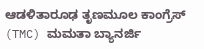ಆಡಳಿತಾರೂಢ ತೃಣಮೂಲ ಕಾಂಗ್ರೆಸ್ (TMC) ಮಮತಾ ಬ್ಯಾನರ್ಜಿ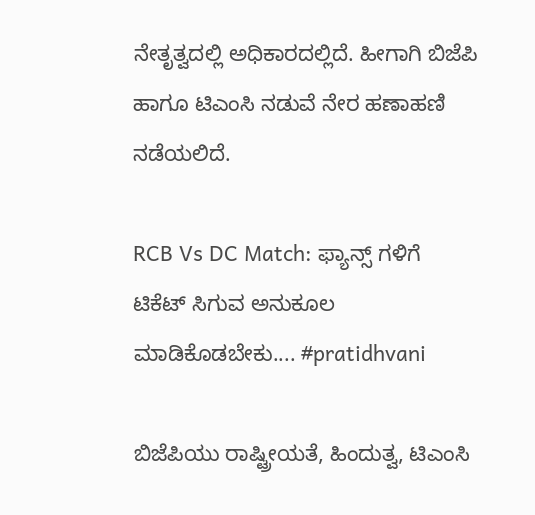ನೇತೃತ್ವದಲ್ಲಿ ಅಧಿಕಾರದಲ್ಲಿದೆ. ಹೀಗಾಗಿ ಬಿಜೆಪಿ ಹಾಗೂ ಟಿಎಂಸಿ ನಡುವೆ ನೇರ ಹಣಾಹಣಿ ನಡೆಯಲಿದೆ.

RCB Vs DC Match: ಫ್ಯಾನ್ಸ್ ಗಳಿಗೆ ಟಿಕೆಟ್ ಸಿಗುವ ಅನುಕೂಲ ಮಾಡಿಕೊಡಬೇಕು.... #pratidhvani

ಬಿಜೆಪಿಯು ರಾಷ್ಟ್ರೀಯತೆ, ಹಿಂದುತ್ವ, ಟಿಎಂಸಿ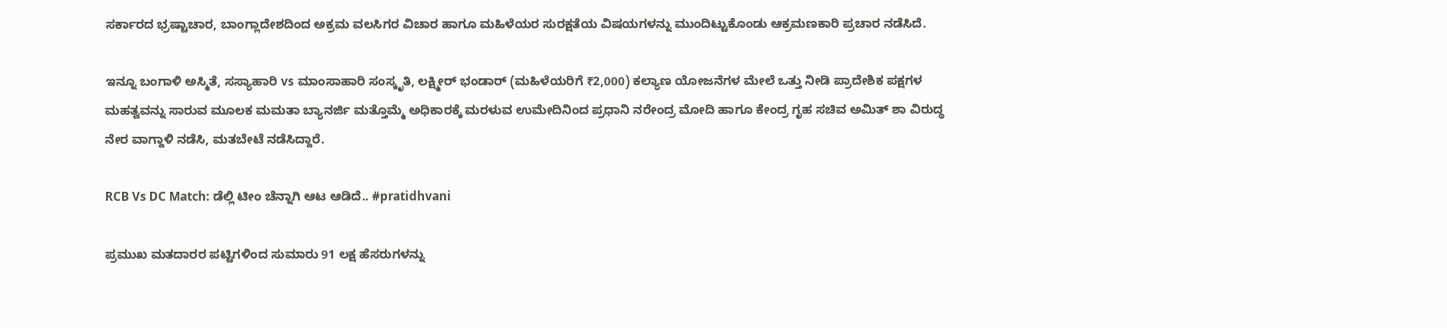ಸರ್ಕಾರದ ಭ್ರಷ್ಟಾಚಾರ, ಬಾಂಗ್ಲಾದೇಶದಿಂದ ಅಕ್ರಮ ವಲಸಿಗರ ವಿಚಾರ ಹಾಗೂ ಮಹಿಳೆಯರ ಸುರಕ್ಷತೆಯ ವಿಷಯಗಳನ್ನು ಮುಂದಿಟ್ಟುಕೊಂಡು ಆಕ್ರಮಣಕಾರಿ ಪ್ರಚಾರ ನಡೆಸಿದೆ.

ಇನ್ನೂ ಬಂಗಾಳಿ ಅಸ್ಮಿತೆ, ಸಸ್ಯಾಹಾರಿ vs ಮಾಂಸಾಹಾರಿ ಸಂಸ್ಕೃತಿ, ಲಕ್ಷ್ಮೀರ್ ಭಂಡಾರ್ (ಮಹಿಳೆಯರಿಗೆ ₹2,000) ಕಲ್ಯಾಣ ಯೋಜನೆಗಳ ಮೇಲೆ ಒತ್ತು ನೀಡಿ ಪ್ರಾದೇಶಿಕ ಪಕ್ಷಗಳ ಮಹತ್ವವನ್ನು ಸಾರುವ ಮೂಲಕ ಮಮತಾ ಬ್ಯಾನರ್ಜಿ ಮತ್ತೊಮ್ಮೆ ಅಧಿಕಾರಕ್ಕೆ ಮರಳುವ ಉಮೇದಿನಿಂದ ಪ್ರಧಾನಿ ನರೇಂದ್ರ ಮೋದಿ ಹಾಗೂ ಕೇಂದ್ರ ಗೃಹ ಸಚಿವ ಅಮಿತ್ ಶಾ ವಿರುದ್ಧ ನೇರ ವಾಗ್ದಾಳಿ ನಡೆಸಿ, ಮತಬೇಟೆ ನಡೆಸಿದ್ದಾರೆ.

RCB Vs DC Match: ಡೆಲ್ಲಿ ಟೀಂ ಚೆನ್ನಾಗಿ ಆಟ ಆಡಿದೆ.. #pratidhvani

ಪ್ರಮುಖ ಮತದಾರರ ಪಟ್ಟಿಗಳಿಂದ ಸುಮಾರು 91 ಲಕ್ಷ ಹೆಸರುಗಳನ್ನು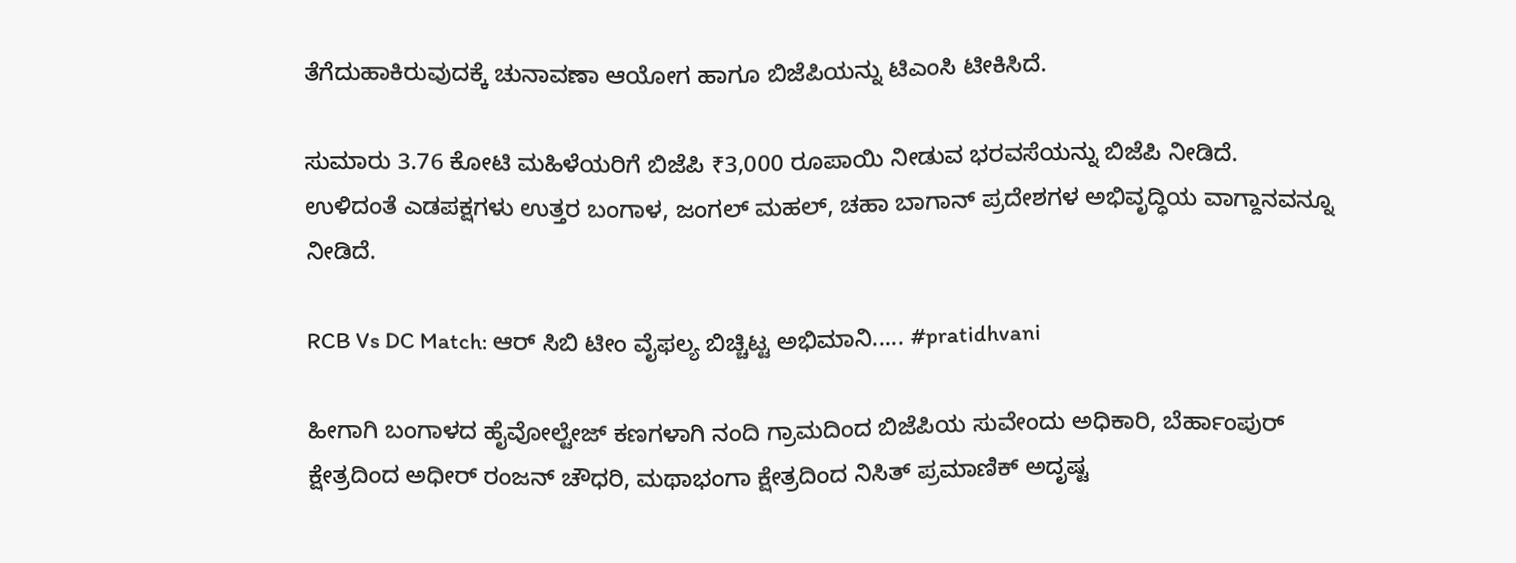ತೆಗೆದುಹಾಕಿರುವುದಕ್ಕೆ ಚುನಾವಣಾ ಆಯೋಗ ಹಾಗೂ ಬಿಜೆಪಿಯನ್ನು ಟಿಎಂಸಿ ಟೀಕಿಸಿದೆ.

ಸುಮಾರು 3.76 ಕೋಟಿ ಮಹಿಳೆಯರಿಗೆ ಬಿಜೆಪಿ ₹3,000 ರೂಪಾಯಿ ನೀಡುವ ಭರವಸೆಯನ್ನು ಬಿಜೆಪಿ ನೀಡಿದೆ.
ಉಳಿದಂತೆ ಎಡಪಕ್ಷಗಳು ಉತ್ತರ ಬಂಗಾಳ, ಜಂಗಲ್ ಮಹಲ್, ಚಹಾ ಬಾಗಾನ್ ಪ್ರದೇಶಗಳ ಅಭಿವೃದ್ಧಿಯ ವಾಗ್ದಾನವನ್ನೂ ನೀಡಿದೆ.

RCB Vs DC Match: ಆರ್ ಸಿಬಿ ಟೀಂ ವೈಫಲ್ಯ ಬಿಚ್ಚಿಟ್ಟ ಅಭಿಮಾನಿ..... #pratidhvani

ಹೀಗಾಗಿ ಬಂಗಾಳದ ಹೈವೋಲ್ಟೇಜ್ ಕಣಗಳಾಗಿ ನಂದಿ ಗ್ರಾಮದಿಂದ ಬಿಜೆಪಿಯ ಸುವೇಂದು ಅಧಿಕಾರಿ, ಬೆರ್ಹಾಂಪುರ್ ಕ್ಷೇತ್ರದಿಂದ ಅಧೀರ್ ರಂಜನ್ ಚೌಧರಿ, ಮಥಾಭಂಗಾ ಕ್ಷೇತ್ರದಿಂದ ನಿಸಿತ್ ಪ್ರಮಾಣಿಕ್ ಅದೃಷ್ಟ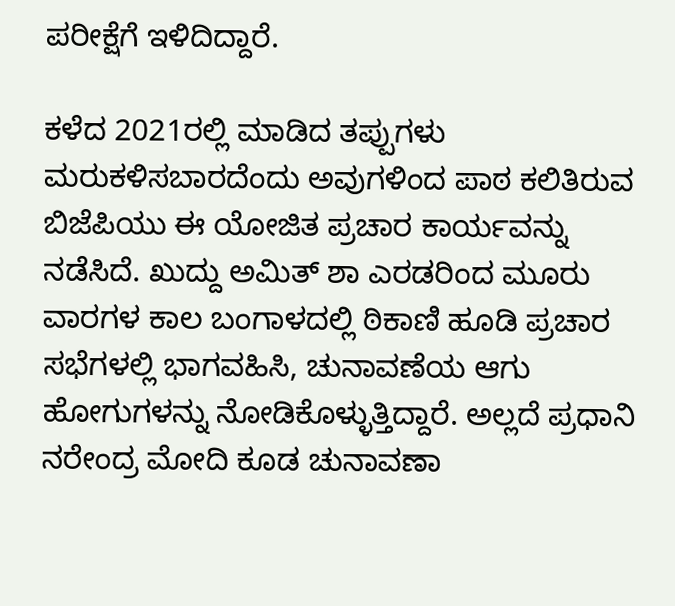ಪರೀಕ್ಷೆಗೆ ಇಳಿದಿದ್ದಾರೆ.

ಕಳೆದ 2021ರಲ್ಲಿ ಮಾಡಿದ ತಪ್ಪುಗಳು ಮರುಕಳಿಸಬಾರದೆಂದು ಅವುಗಳಿಂದ ಪಾಠ ಕಲಿತಿರುವ ಬಿಜೆಪಿಯು ಈ ಯೋಜಿತ ಪ್ರಚಾರ ಕಾರ್ಯವನ್ನು ನಡೆಸಿದೆ. ಖುದ್ದು ಅಮಿತ್ ಶಾ ಎರಡರಿಂದ ಮೂರು ವಾರಗಳ ಕಾಲ ಬಂಗಾಳದಲ್ಲಿ ಠಿಕಾಣಿ ಹೂಡಿ ಪ್ರಚಾರ ಸಭೆಗಳಲ್ಲಿ ಭಾಗವಹಿಸಿ, ಚುನಾವಣೆಯ ಆಗು ಹೋಗುಗಳನ್ನು ನೋಡಿಕೊಳ್ಳುತ್ತಿದ್ದಾರೆ. ಅಲ್ಲದೆ ಪ್ರಧಾನಿ ನರೇಂದ್ರ ಮೋದಿ ಕೂಡ ಚುನಾವಣಾ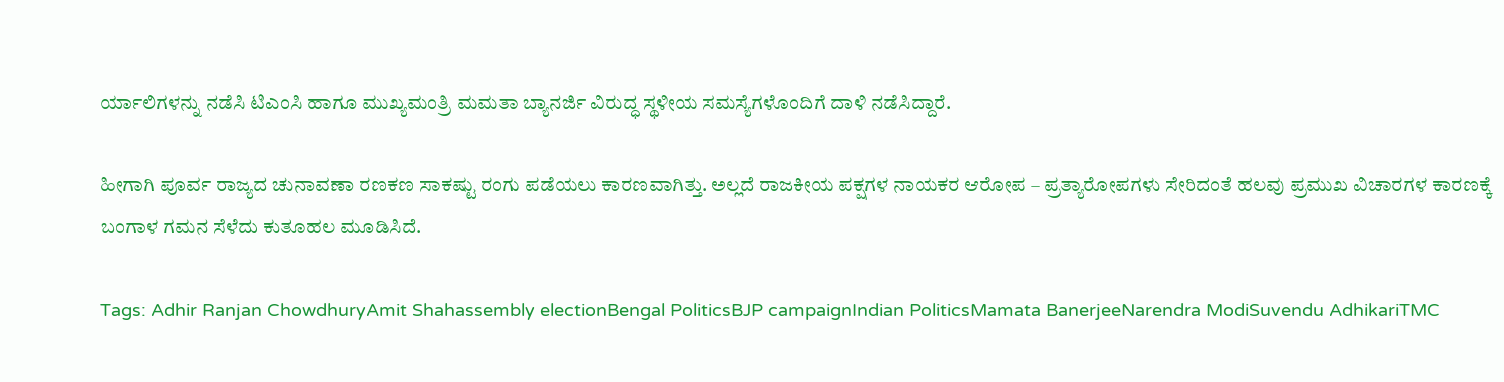ರ್ಯಾಲಿಗಳನ್ನು ನಡೆಸಿ ಟಿಎಂಸಿ ಹಾಗೂ ಮುಖ್ಯಮಂತ್ರಿ ಮಮತಾ ಬ್ಯಾನರ್ಜಿ ವಿರುದ್ಧ ಸ್ಥಳೀಯ ಸಮಸ್ಯೆಗಳೊಂದಿಗೆ ದಾಳಿ ನಡೆಸಿದ್ದಾರೆ.

ಹೀಗಾಗಿ ಪೂರ್ವ ರಾಜ್ಯದ ಚುನಾವಣಾ ರಣಕಣ ಸಾಕಷ್ಟು ರಂಗು ಪಡೆಯಲು ಕಾರಣವಾಗಿತ್ತು‌. ಅಲ್ಲದೆ ರಾಜಕೀಯ ಪಕ್ಷಗಳ ನಾಯಕರ ಆರೋಪ – ಪ್ರತ್ಯಾರೋಪಗಳು ಸೇರಿದಂತೆ ಹಲವು ಪ್ರಮುಖ ವಿಚಾರಗಳ ಕಾರಣಕ್ಕೆ ಬಂಗಾಳ ಗಮನ ಸೆಳೆದು ಕುತೂಹಲ ಮೂಡಿಸಿದೆ.

Tags: Adhir Ranjan ChowdhuryAmit Shahassembly electionBengal PoliticsBJP campaignIndian PoliticsMamata BanerjeeNarendra ModiSuvendu AdhikariTMC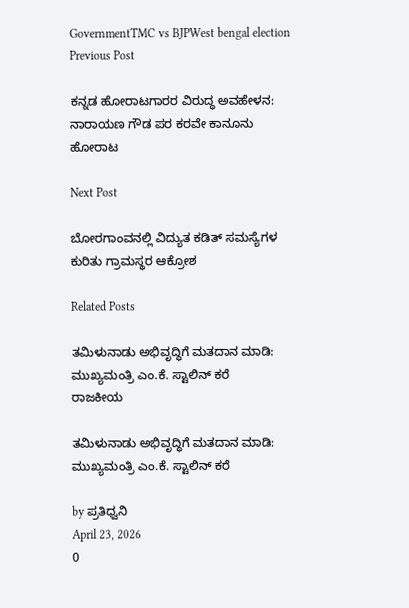GovernmentTMC vs BJPWest bengal election
Previous Post

ಕನ್ನಡ ಹೋರಾಟಗಾರರ ವಿರುದ್ಧ ಅವಹೇಳನ: ನಾರಾಯಣ ಗೌಡ ಪರ ಕರವೇ ಕಾನೂನು ಹೋರಾಟ

Next Post

ಬೋರಗಾಂವ‌ನಲ್ಲಿ ವಿದ್ಯುತ ಕಡಿತ್ ಸಮಸ್ಯೆಗಳ ಕುರಿತು ಗ್ರಾಮಸ್ಥರ ಆಕ್ರೋಶ

Related Posts

ತಮಿಳುನಾಡು ಅಭಿವೃದ್ಧಿಗೆ ಮತದಾನ ಮಾಡಿ: ಮುಖ್ಯಮಂತ್ರಿ ಎಂ.ಕೆ. ಸ್ಟಾಲಿನ್ ಕರೆ
ರಾಜಕೀಯ

ತಮಿಳುನಾಡು ಅಭಿವೃದ್ಧಿಗೆ ಮತದಾನ ಮಾಡಿ: ಮುಖ್ಯಮಂತ್ರಿ ಎಂ.ಕೆ. ಸ್ಟಾಲಿನ್ ಕರೆ

by ಪ್ರತಿಧ್ವನಿ
April 23, 2026
0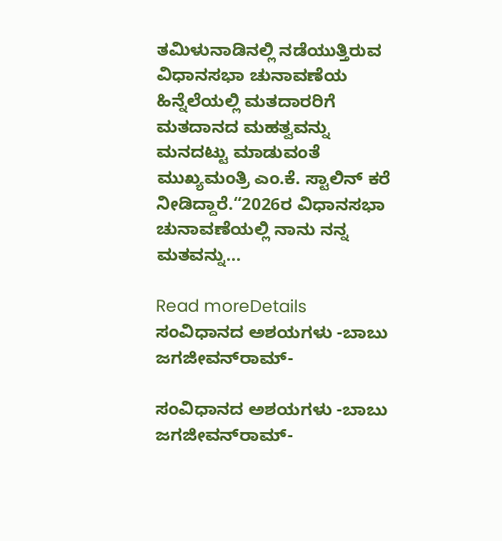ತಮಿಳುನಾಡಿನಲ್ಲಿ ನಡೆಯುತ್ತಿರುವ ವಿಧಾನಸಭಾ ಚುನಾವಣೆಯ ಹಿನ್ನೆಲೆಯಲ್ಲಿ ಮತದಾರರಿಗೆ ಮತದಾನದ ಮಹತ್ವವನ್ನು ಮನದಟ್ಟು ಮಾಡುವಂತೆ ಮುಖ್ಯಮಂತ್ರಿ ಎಂ.ಕೆ. ಸ್ಟಾಲಿನ್ ಕರೆ ನೀಡಿದ್ದಾರೆ.“2026ರ ವಿಧಾನಸಭಾ ಚುನಾವಣೆಯಲ್ಲಿ ನಾನು ನನ್ನ ಮತವನ್ನು...

Read moreDetails
ಸಂವಿಧಾನದ ಅಶಯಗಳು -ಬಾಬು ಜಗಜೀವನ್‌ರಾಮ್‌-

ಸಂವಿಧಾನದ ಅಶಯಗಳು -ಬಾಬು ಜಗಜೀವನ್‌ರಾಮ್‌-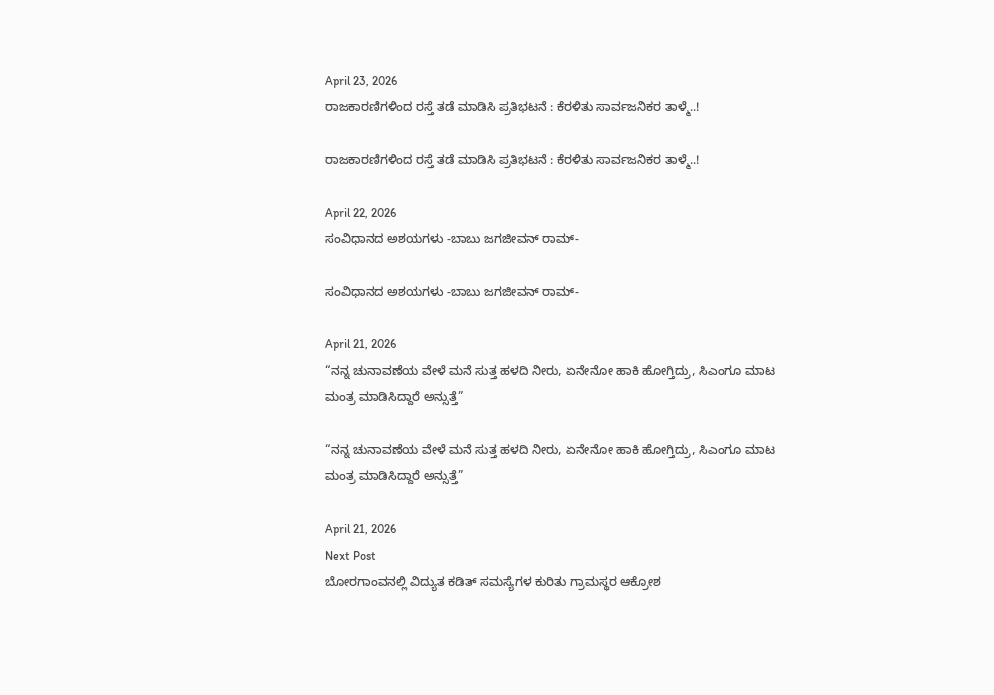April 23, 2026
ರಾಜಕಾರಣಿಗಳಿಂದ ರಸ್ತೆ ತಡೆ ಮಾಡಿಸಿ ಪ್ರತಿಭಟನೆ : ಕೆರಳಿತು ಸಾರ್ವಜನಿಕರ ತಾಳ್ಮೆ..!

ರಾಜಕಾರಣಿಗಳಿಂದ ರಸ್ತೆ ತಡೆ ಮಾಡಿಸಿ ಪ್ರತಿಭಟನೆ : ಕೆರಳಿತು ಸಾರ್ವಜನಿಕರ ತಾಳ್ಮೆ..!

April 22, 2026
ಸಂವಿಧಾನದ ಅಶಯಗಳು -ಬಾಬು ಜಗಜೀವನ್ ರಾಮ್-

ಸಂವಿಧಾನದ ಅಶಯಗಳು -ಬಾಬು ಜಗಜೀವನ್ ರಾಮ್-

April 21, 2026
“ನನ್ನ ಚುನಾವಣೆಯ ವೇಳೆ ಮನೆ ಸುತ್ತ ಹಳದಿ ನೀರು, ಏನೇನೋ ಹಾಕಿ ಹೋಗ್ತಿದ್ರು, ಸಿಎಂಗೂ ಮಾಟ ಮಂತ್ರ ಮಾಡಿಸಿದ್ದಾರೆ ಅನ್ಸುತ್ತೆ”

“ನನ್ನ ಚುನಾವಣೆಯ ವೇಳೆ ಮನೆ ಸುತ್ತ ಹಳದಿ ನೀರು, ಏನೇನೋ ಹಾಕಿ ಹೋಗ್ತಿದ್ರು, ಸಿಎಂಗೂ ಮಾಟ ಮಂತ್ರ ಮಾಡಿಸಿದ್ದಾರೆ ಅನ್ಸುತ್ತೆ”

April 21, 2026
Next Post
ಬೋರಗಾಂವ‌ನಲ್ಲಿ ವಿದ್ಯುತ ಕಡಿತ್ ಸಮಸ್ಯೆಗಳ ಕುರಿತು ಗ್ರಾಮಸ್ಥರ ಆಕ್ರೋಶ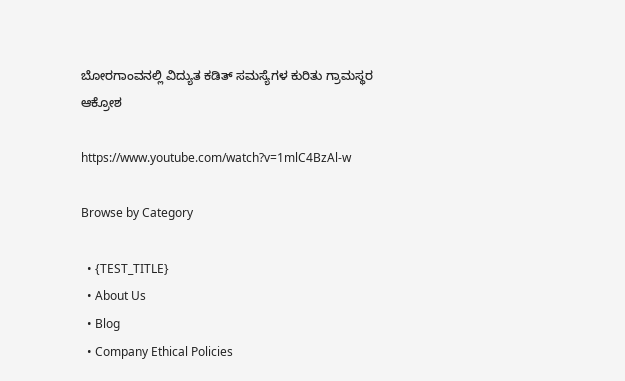ಬೋರಗಾಂವ‌ನಲ್ಲಿ ವಿದ್ಯುತ ಕಡಿತ್ ಸಮಸ್ಯೆಗಳ ಕುರಿತು ಗ್ರಾಮಸ್ಥರ ಆಕ್ರೋಶ

https://www.youtube.com/watch?v=1mlC4BzAl-w

Browse by Category

  • {TEST_TITLE}
  • About Us
  • Blog
  • Company Ethical Policies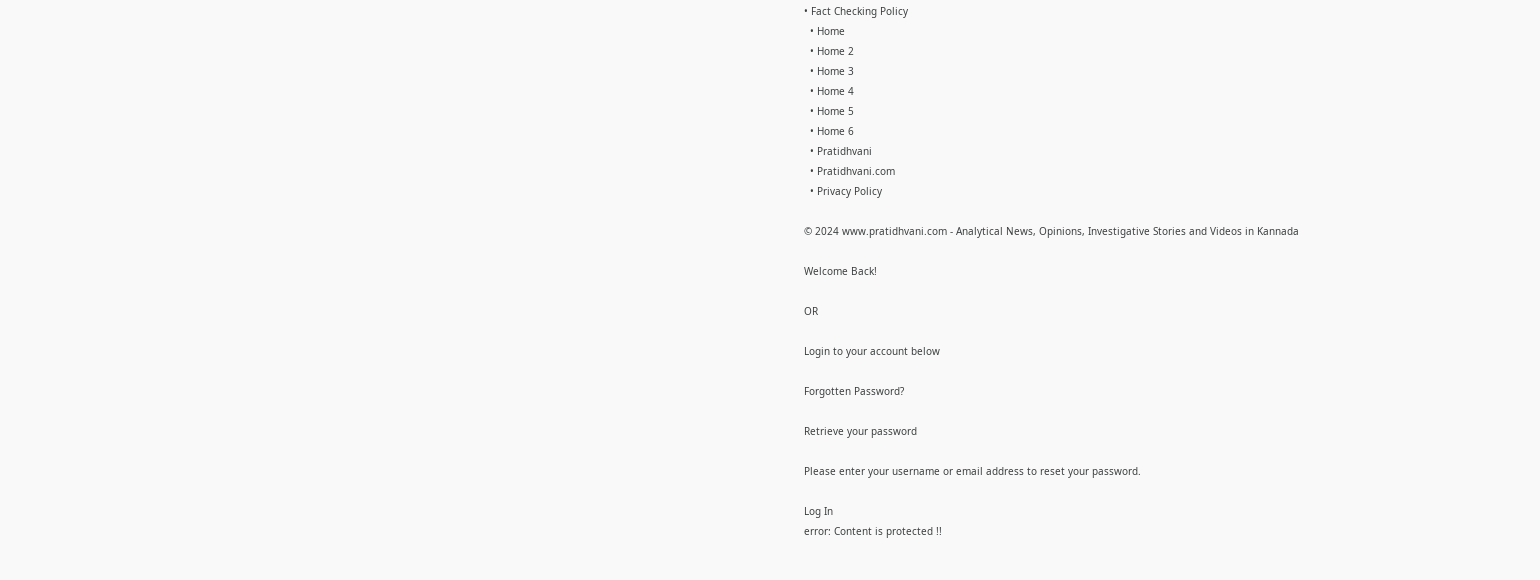• Fact Checking Policy
  • Home
  • Home 2
  • Home 3
  • Home 4
  • Home 5
  • Home 6
  • Pratidhvani
  • Pratidhvani.com
  • Privacy Policy

© 2024 www.pratidhvani.com - Analytical News, Opinions, Investigative Stories and Videos in Kannada

Welcome Back!

OR

Login to your account below

Forgotten Password?

Retrieve your password

Please enter your username or email address to reset your password.

Log In
error: Content is protected !!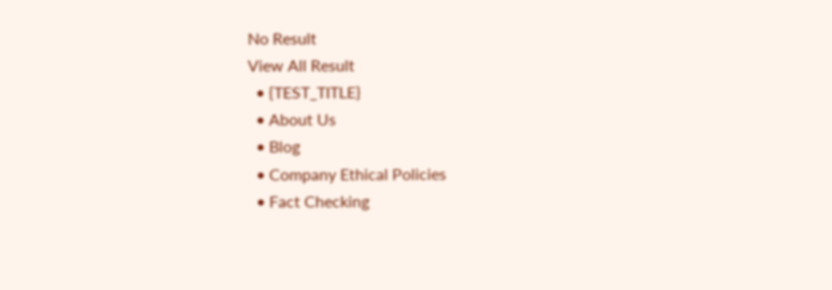No Result
View All Result
  • {TEST_TITLE}
  • About Us
  • Blog
  • Company Ethical Policies
  • Fact Checking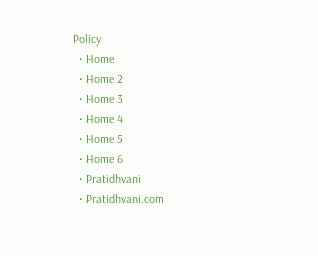Policy
  • Home
  • Home 2
  • Home 3
  • Home 4
  • Home 5
  • Home 6
  • Pratidhvani
  • Pratidhvani.com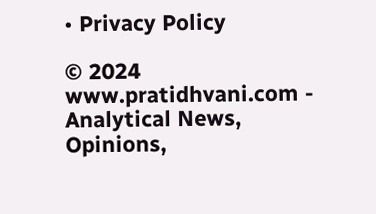• Privacy Policy

© 2024 www.pratidhvani.com - Analytical News, Opinions,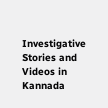Investigative Stories and Videos in Kannada